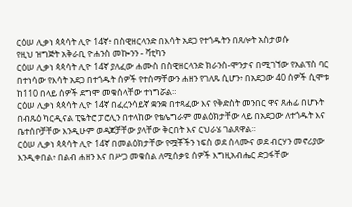ርዕሠ ሊቃነ ጳጳሳት ሊዮ 14ኛ፥ በስዊዘርላንድ በእሳት አደጋ የተጎዱትን በጸሎት አስታወሱ
የዚህ ዝግጅት አቅራቢ ዮሐንስ መኰንን - ቫቲካን
ርዕሠ ሊቃነ ጳጳሳት ሊዮ 14ኛ ያለፈው ሐሙስ በስዊዘርላንድ ክራንስ-ሞንታና በሚገኘው የአልፕስ ባር በተነሳው የእሳት አደጋ በተጎዱት ሰዎች የተሰማቸውን ሐዘን የገለጹ ሲሆን፥ በአደጋው 40 ሰዎች ሲሞቱ ከ110 በላይ ሰዎች ደግሞ መቁሰላቸው ተነግሯል።
ርዕሠ ሊቃነ ጳጳሳት ሊዮ 14ኛ በፈረንሳይኛ ቋንቋ በተጻፈው እና የቅድስት መንበር ዋና ጸሐፊ በሆኑት በብጹዕ ካርዲናል ፒዬትሮ ፓሮሊን በተላከው የቴሌግራም መልዕክታቸው ላይ በአደጋው ለተጎዱት እና ቤተሰቦቻቸው እንዲሁም ወዳጆቻቸው ያላቸው ቅርበት እና ርህራሄ ገልጸዋል።
ርዕሠ ሊቃነ ጳጳሳት ሊዮ 14ኛ በመልዕክታቸው የሟቾችን ነፍስ ወደ ሰላሙና ወደ ብርሃን መኖሪያው እንዲቀበል፥ በልብ ሐዘን እና በሥጋ መቁሰል ለሚሰቃዩ ሰዎች እግዚአብሔር ድጋፋቸው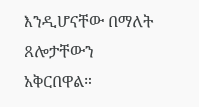እንዲሆናቸው በማለት ጸሎታቸውን አቅርበዋል።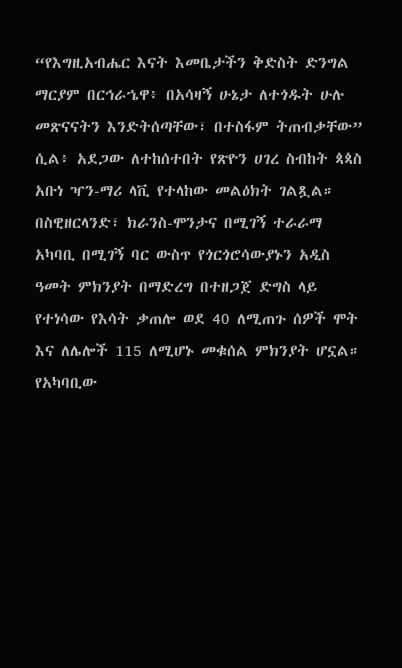“የእግዚአብሔር እናት እመቤታችን ቅድስት ድንግል ማርያም በርኅራኄዋ፥ በአሳዛኝ ሁኔታ ለተጎዱት ሁሉ መጽናናትን እንድትሰጣቸው፣ በተስፋም ትጠብቃቸው” ሲል፥ አደጋው ለተከሰተበት የጽዮን ሀገረ ስብከት ጳጳስ አቡነ ዣን-ማሪ ላቪ የተላከው መልዕክት ገልጿል።
በስዊዘርላንድ፣ ክራንስ-ሞንታና በሚገኝ ተራራማ አካባቢ በሚገኝ ባር ውስጥ የጎርጎሮሳውያኑን አዲስ ዓመት ምክንያት በማድረግ በተዘጋጀ ድግስ ላይ የተነሳው የእሳት ቃጠሎ ወደ 40 ለሚጠጉ ሰዎች ሞት እና ለሌሎች 115 ለሚሆኑ መቁሰል ምክንያት ሆኗል። የአካባቢው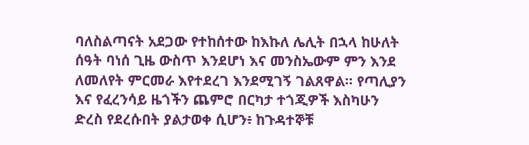ባለስልጣናት አደጋው የተከሰተው ከእኩለ ሌሊት በኋላ ከሁለት ሰዓት ባነሰ ጊዜ ውስጥ እንደሆነ እና መንስኤውም ምን እንደ ለመለየት ምርመራ እየተደረገ እንደሚገኝ ገልጸዋል። የጣሊያን እና የፈረንሳይ ዜጎችን ጨምሮ በርካታ ተጎጂዎች እስካሁን ድረስ የደረሱበት ያልታወቀ ሲሆን፥ ከጉዳተኞቹ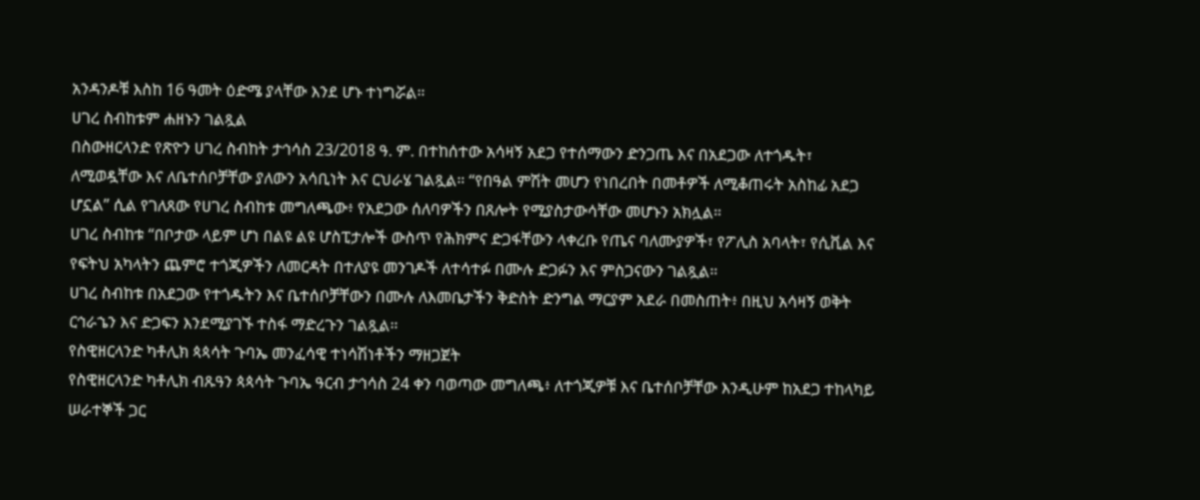አንዳንዶቹ እስከ 16 ዓመት ዕድሜ ያላቸው እንደ ሆኑ ተነግሯል።
ሀገረ ስብከቱም ሐዘኑን ገልጿል
በስውዘርላንድ የጽዮን ሀገረ ስብከት ታኅሳስ 23/2018 ዓ. ም. በተከሰተው አሳዛኝ አደጋ የተሰማውን ድንጋጤ እና በአደጋው ለተጎዱት፣ ለሚወዷቸው እና ለቤተሰቦቻቸው ያለውን አሳቢነት እና ርህራሄ ገልጿል። “የበዓል ምሽት መሆን የነበረበት በመቶዎች ለሚቆጠሩት አስከፊ አደጋ ሆኗል” ሲል የገለጸው የሀገረ ስብከቱ መግለጫው፥ የአደጋው ሰለባዎችን በጸሎት የሚያስታውሳቸው መሆኑን አክሏል።
ሀገረ ስብከቱ “በቦታው ላይም ሆነ በልዩ ልዩ ሆስፒታሎች ውስጥ የሕክምና ድጋፋቸውን ላቀረቡ የጤና ባለሙያዎች፣ የፖሊስ አባላት፣ የሲቪል እና የፍትህ አካላትን ጨምሮ ተጎጂዎችን ለመርዳት በተለያዩ መንገዶች ለተሳተፉ በሙሉ ድጋፉን እና ምስጋናውን ገልጿል።
ሀገረ ስብከቱ በአደጋው የተጎዱትን እና ቤተሰቦቻቸውን በሙሉ ለእመቤታችን ቅድስት ድንግል ማርያም አደራ በመስጠት፥ በዚህ አሳዛኝ ወቅት ርኅራኄን እና ድጋፍን እንደሚያገኙ ተስፋ ማድረጉን ገልጿል።
የስዊዘርላንድ ካቶሊክ ጳጳሳት ጉባኤ መንፈሳዊ ተነሳሽነቶችን ማዘጋጀት
የስዊዘርላንድ ካቶሊክ ብጹዓን ጳጳሳት ጉባኤ ዓርብ ታኅሳስ 24 ቀን ባወጣው መግለጫ፥ ለተጎጂዎቹ እና ቤተሰቦቻቸው እንዲሁም ከአደጋ ተከላካይ ሠራተኞች ጋር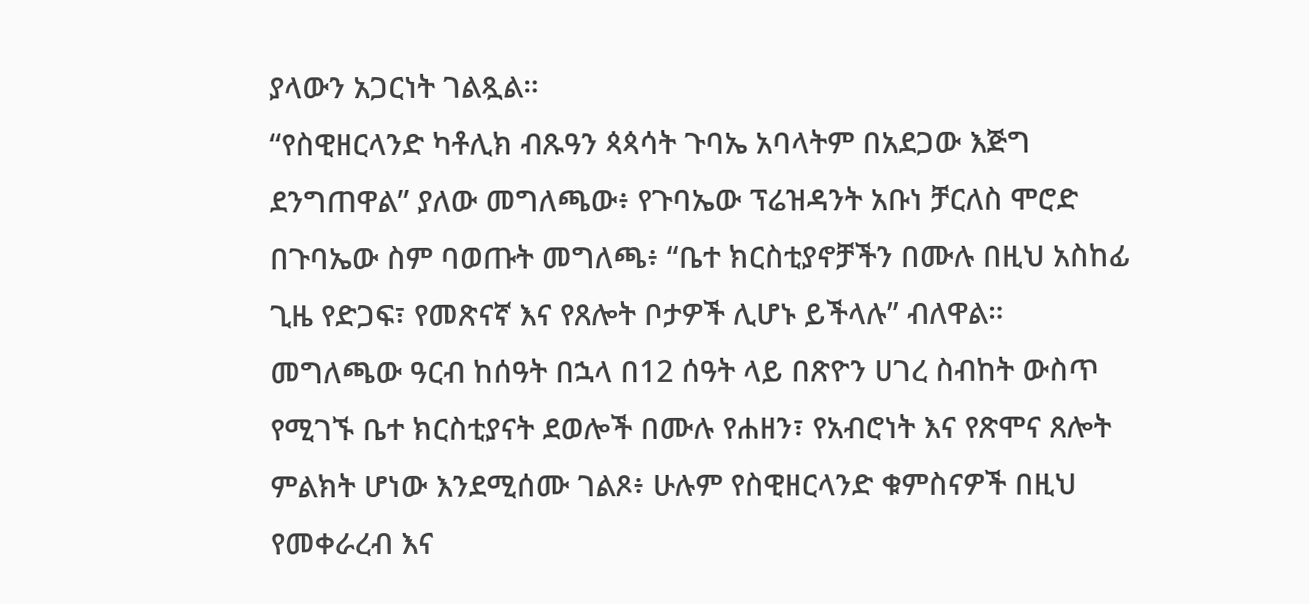ያላውን አጋርነት ገልጿል።
“የስዊዘርላንድ ካቶሊክ ብጹዓን ጳጳሳት ጉባኤ አባላትም በአደጋው እጅግ ደንግጠዋል” ያለው መግለጫው፥ የጉባኤው ፕሬዝዳንት አቡነ ቻርለስ ሞሮድ በጉባኤው ስም ባወጡት መግለጫ፥ “ቤተ ክርስቲያኖቻችን በሙሉ በዚህ አስከፊ ጊዜ የድጋፍ፣ የመጽናኛ እና የጸሎት ቦታዎች ሊሆኑ ይችላሉ” ብለዋል።
መግለጫው ዓርብ ከሰዓት በኋላ በ12 ሰዓት ላይ በጽዮን ሀገረ ስብከት ውስጥ የሚገኙ ቤተ ክርስቲያናት ደወሎች በሙሉ የሐዘን፣ የአብሮነት እና የጽሞና ጸሎት ምልክት ሆነው እንደሚሰሙ ገልጾ፥ ሁሉም የስዊዘርላንድ ቁምስናዎች በዚህ የመቀራረብ እና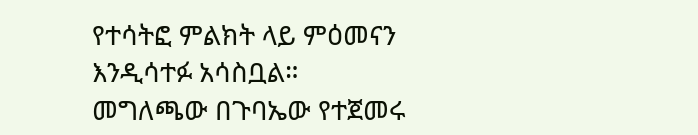የተሳትፎ ምልክት ላይ ምዕመናን እንዲሳተፉ አሳስቧል።
መግለጫው በጉባኤው የተጀመሩ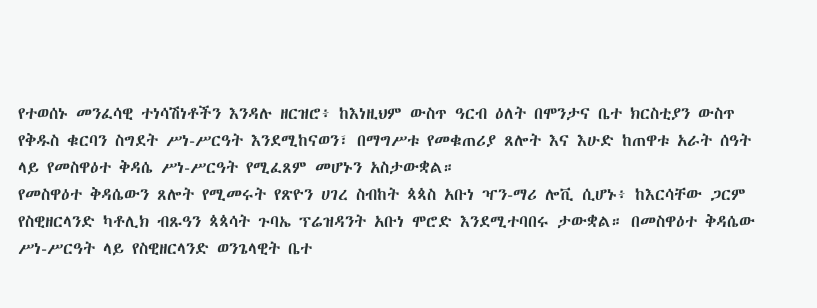የተወሰኑ መንፈሳዊ ተነሳሽነቶችን እንዳሉ ዘርዝሮ፥ ከእነዚህም ውስጥ ዓርብ ዕለት በሞንታና ቤተ ክርስቲያን ውስጥ የቅዱስ ቁርባን ስግደት ሥነ-ሥርዓት እንደሚከናወን፣ በማግሥቱ የመቁጠሪያ ጸሎት እና እሁድ ከጠዋቱ አራት ሰዓት ላይ የመስዋዕተ ቅዳሴ ሥነ-ሥርዓት የሚፈጸም መሆኑን አስታውቋል።
የመስዋዕተ ቅዳሴውን ጸሎት የሚመሩት የጽዮን ሀገረ ስብከት ጳጳስ አቡነ ዣን-ማሪ ሎቪ ሲሆኑ፥ ከእርሳቸው ጋርም የስዊዘርላንድ ካቶሊክ ብጹዓን ጳጳሳት ጉባኤ ፕሬዝዳንት አቡነ ሞሮድ እንደሚተባበሩ ታውቋል። በመስዋዕተ ቅዳሴው ሥነ-ሥርዓት ላይ የስዊዘርላንድ ወንጌላዊት ቤተ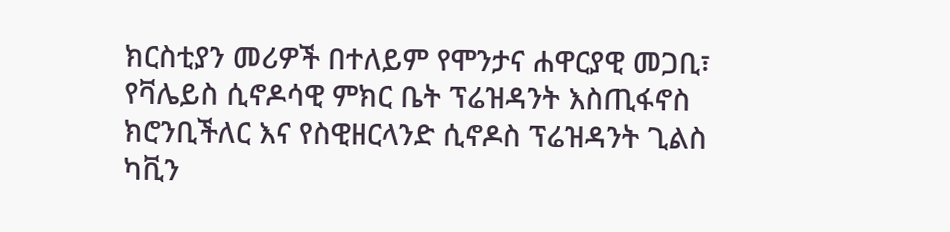ክርስቲያን መሪዎች በተለይም የሞንታና ሐዋርያዊ መጋቢ፣ የቫሌይስ ሲኖዶሳዊ ምክር ቤት ፕሬዝዳንት እስጢፋኖስ ክሮንቢችለር እና የስዊዘርላንድ ሲኖዶስ ፕሬዝዳንት ጊልስ ካቪን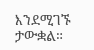እንደሚገኙ ታውቋል።